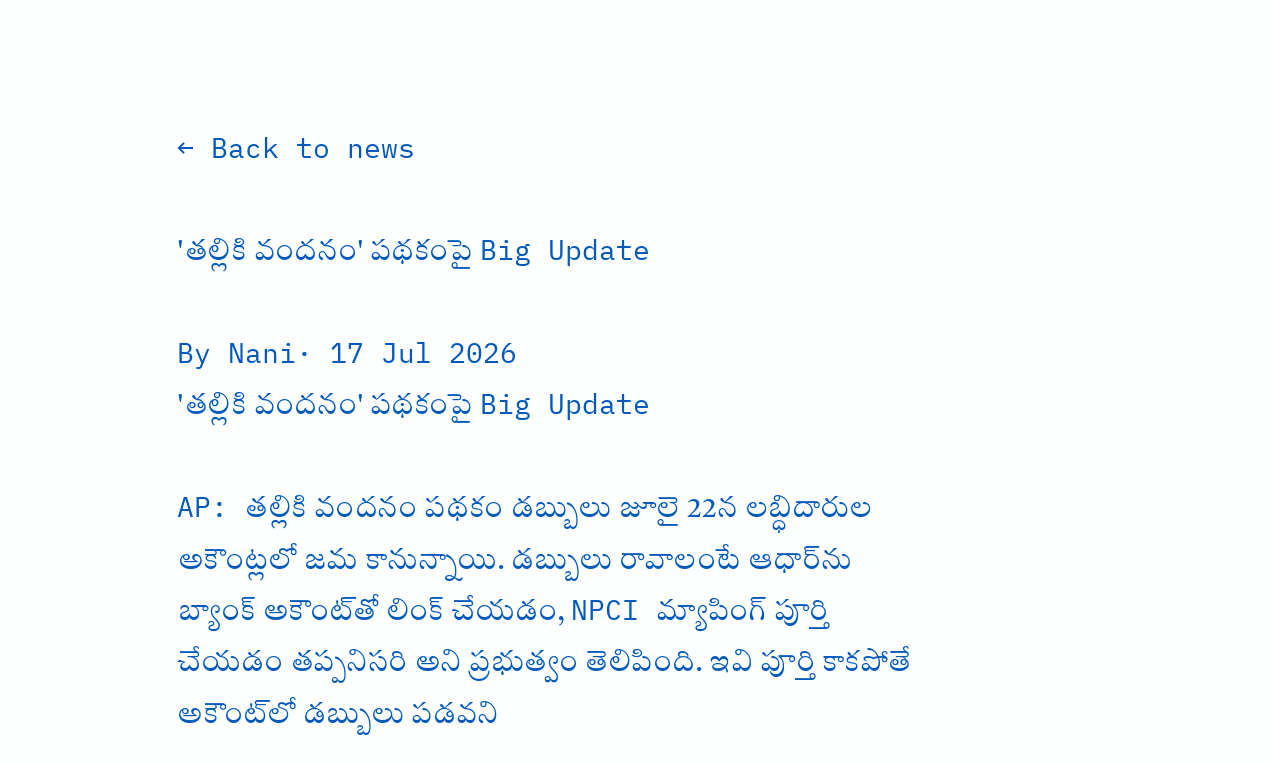← Back to news

'తల్లికి వందనం' పథకంపై Big Update

By Nani· 17 Jul 2026
'తల్లికి వందనం' పథకంపై Big Update

AP: తల్లికి వందనం పథకం డబ్బులు జూలై 22న లబ్ధిదారుల అకౌంట్లలో జమ కానున్నాయి. డబ్బులు రావాలంటే ఆధార్‌ను బ్యాంక్ అకౌంట్‌తో లింక్ చేయడం, NPCI మ్యాపింగ్ పూర్తి చేయడం తప్పనిసరి అని ప్రభుత్వం తెలిపింది. ఇవి పూర్తి కాకపోతే అకౌంట్‌లో డబ్బులు పడవని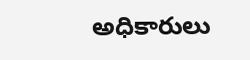అధికారులు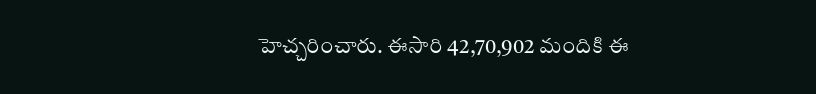హెచ్చరించారు. ఈసారి 42,70,902 మందికి ఈ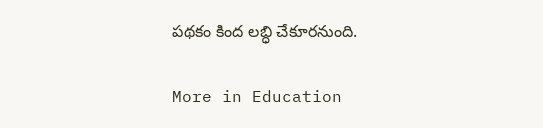పథకం కింద లబ్ధి చేకూరనుంది.

More in Education